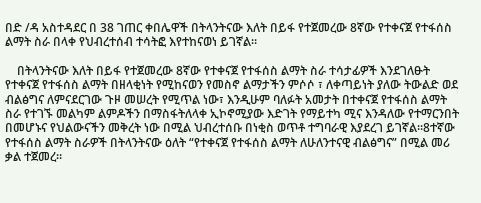በድ /ዳ አስተዳደር በ 38 ገጠር ቀበሌዋች በትላንትናው እለት በይፋ የተጀመረው 8ኛው የተቀናጀ የተፋሰስ ልማት ስራ በላቀ የህብረተሰብ ተሳትፎ እየተከናወነ ይገኛል።

    በትላንትናው እለት በይፋ የተጀመረው 8ኛው የተቀናጀ የተፋሰስ ልማት ስራ ተሳታፊዎች እንደገለፁት የተቀናጀ የተፋሰስ ልማት በዘላቂነት የሚከናወን የመስኖ ልማታችን ምሶሶ ፣ ለቀጣይነት ያለው ትውልድ ወደ ብልፅግና ለምናደርገው ጉዞ መሠረት የሚጥል ነው፣ እንዲሁም ባለፉት አመታት በተቀናጀ የተፋሰስ ልማት ስራ የተገኙ መልካም ልምዶችን በማስፋትለላቀ ኢኮኖሚያው እድገት የማይተካ ሚና እንዳለው የተማርንበት በመሆኑና የህልውናችን መቅረት ነው በሚል ህብረተሰቡ በነቂስ ወጥቶ ተግባራዊ እያደረገ ይገኛል።8ተኛው የተፋሰስ ልማት ስራዎች በትላንትናው ዕለት “የተቀናጀ የተፋሰስ ልማት ለሁለንተናዊ ብልፅግና” በሚል መሪ ቃል ተጀመረ።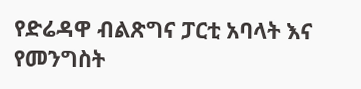የድሬዳዋ ብልጽግና ፓርቲ አባላት እና የመንግስት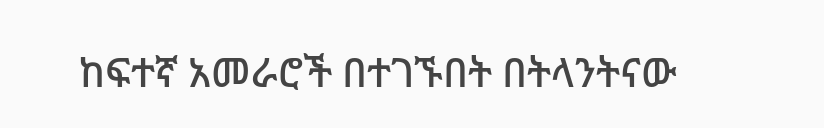ከፍተኛ አመራሮች በተገኙበት በትላንትናው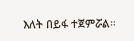እለት በይፋ ተጀምሯል።